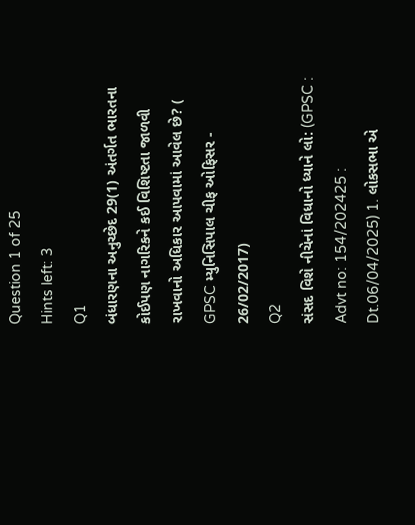Question 1 of 25
Hints left: 3
Q1
બંધારણના અનુચ્છેદ 29(1) અંતર્ગત ભારતના કોઈપણ નાગરિકને કઈ વિશિષ્ટતા જાળવી રાખવાનો અધિકાર આપવામાં આવેલ છે? ( GPSC મ્યુનિસિપાલ ચીફ ઓફિસર - 26/02/2017)
Q2
સંસદ વિશે નીચેનાં વિધાનો ધ્યાને લો: (GPSC : Advt no: 154/202425 : Dt.06/04/2025) 1. લોકસભા એ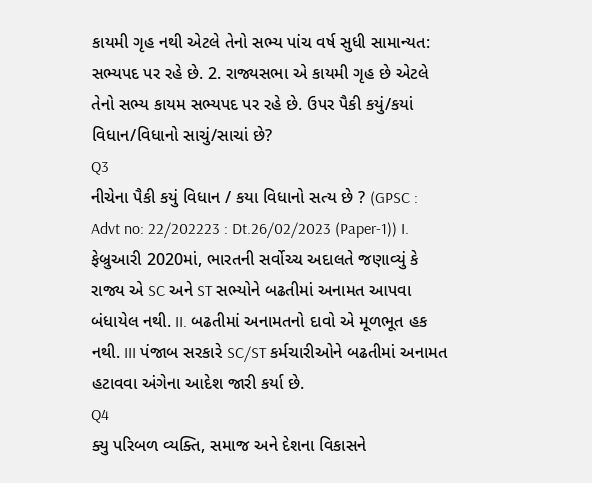કાયમી ગૃહ નથી એટલે તેનો સભ્ય પાંચ વર્ષ સુધી સામાન્યત: સભ્યપદ પર રહે છે. 2. રાજ્યસભા એ કાયમી ગૃહ છે એટલે તેનો સભ્ય કાયમ સભ્યપદ પર રહે છે. ઉપર પૈકી કયું/કયાં વિધાન/વિધાનો સાચું/સાચાં છે?
Q3
નીચેના પૈકી કયું વિધાન / કયા વિધાનો સત્ય છે ? (GPSC : Advt no: 22/202223 : Dt.26/02/2023 (Paper-1)) I. ફેબ્રુઆરી 2020માં, ભારતની સર્વોચ્ચ અદાલતે જણાવ્યું કે રાજ્ય એ SC અને ST સભ્યોને બઢતીમાં અનામત આપવા બંધાયેલ નથી. II. બઢતીમાં અનામતનો દાવો એ મૂળભૂત હક નથી. III પંજાબ સરકારે SC/ST કર્મચારીઓને બઢતીમાં અનામત હટાવવા અંગેના આદેશ જારી કર્યા છે.
Q4
ક્યુ પરિબળ વ્યક્તિ, સમાજ અને દેશના વિકાસને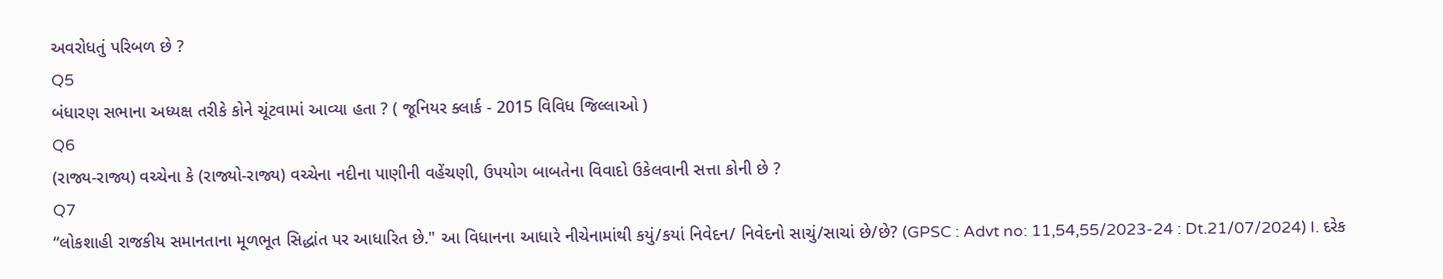અવરોધતું પરિબળ છે ?
Q5
બંધારણ સભાના અધ્યક્ષ તરીકે કોને ચૂંટવામાં આવ્યા હતા ? ( જૂનિયર ક્લાર્ક - 2015 વિવિધ જિલ્લાઓ )
Q6
(રાજ્ય-રાજ્ય) વચ્ચેના કે (રાજ્યો-રાજ્ય) વચ્ચેના નદીના પાણીની વહેંચણી, ઉપયોગ બાબતેના વિવાદો ઉકેલવાની સત્તા કોની છે ?
Q7
“લોકશાહી રાજકીય સમાનતાના મૂળભૂત સિદ્ધાંત પર આધારિત છે." આ વિધાનના આધારે નીચેનામાંથી કયું/કયાં નિવેદન/ નિવેદનો સાચું/સાચાં છે/છે? (GPSC : Advt no: 11,54,55/2023-24 : Dt.21/07/2024) I. દરેક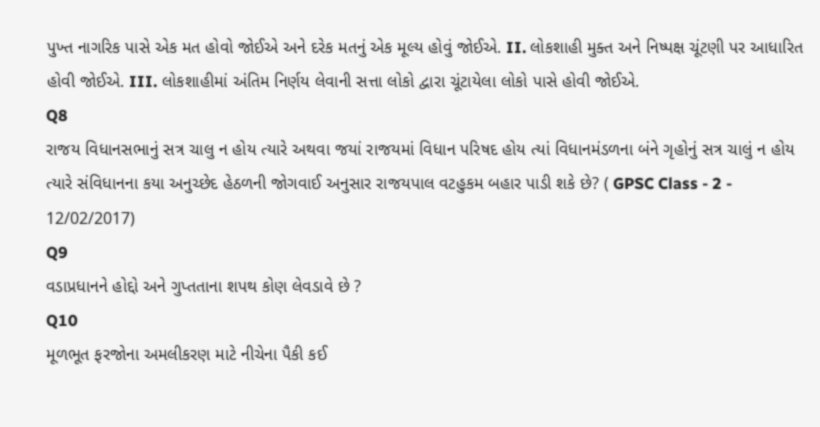પુખ્ત નાગરિક પાસે એક મત હોવો જોઈએ અને દરેક મતનું એક મૂલ્ય હોવું જોઈએ. II. લોકશાહી મુક્ત અને નિષ્પક્ષ ચૂંટણી પર આધારિત હોવી જોઈએ. III. લોકશાહીમાં અંતિમ નિર્ણય લેવાની સત્તા લોકો દ્વારા ચૂંટાયેલા લોકો પાસે હોવી જોઈએ.
Q8
રાજય વિધાનસભાનું સત્ર ચાલુ ન હોય ત્યારે અથવા જયાં રાજયમાં વિધાન પરિષદ હોય ત્યાં વિધાનમંડળના બંને ગૃહોનું સત્ર ચાલું ન હોય ત્યારે સંવિધાનના કયા અનુચ્છેદ હેઠળની જોગવાઈ અનુસાર રાજયપાલ વટહુકમ બહાર પાડી શકે છે? ( GPSC Class - 2 - 12/02/2017)
Q9
વડાપ્રધાનને હોદ્દો અને ગુપ્તતાના શપથ કોણ લેવડાવે છે ?
Q10
મૂળભૂત ફરજોના અમલીકરણ માટે નીચેના પૈકી કઈ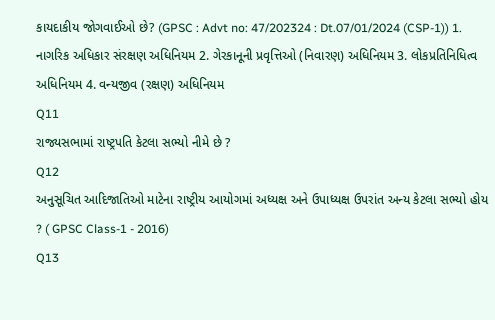કાયદાકીય જોગવાઈઓ છે? (GPSC : Advt no: 47/202324 : Dt.07/01/2024 (CSP-1)) 1. નાગરિક અધિકાર સંરક્ષણ અધિનિયમ 2. ગેરકાનૂની પ્રવૃત્તિઓ (નિવારણ) અધિનિયમ 3. લોકપ્રતિનિધિત્વ અધિનિયમ 4. વન્યજીવ (રક્ષણ) અધિનિયમ
Q11
રાજ્યસભામાં રાષ્ટ્રપતિ કેટલા સભ્યો નીમે છે ?
Q12
અનુસૂચિત આદિજાતિઓ માટેના રાષ્ટ્રીય આયોગમાં અધ્યક્ષ અને ઉપાધ્યક્ષ ઉપરાંત અન્ય કેટલા સભ્યો હોય ? ( GPSC Class-1 - 2016)
Q13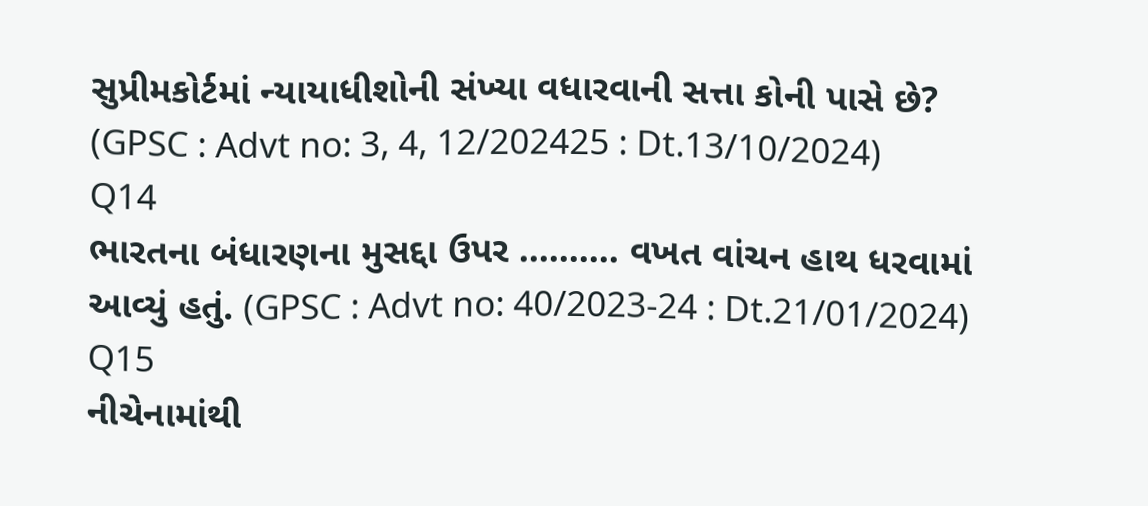સુપ્રીમકોર્ટમાં ન્યાયાધીશોની સંખ્યા વધારવાની સત્તા કોની પાસે છે? (GPSC : Advt no: 3, 4, 12/202425 : Dt.13/10/2024)
Q14
ભારતના બંધારણના મુસદ્દા ઉપર .......... વખત વાંચન હાથ ધરવામાં આવ્યું હતું. (GPSC : Advt no: 40/2023-24 : Dt.21/01/2024)
Q15
નીચેનામાંથી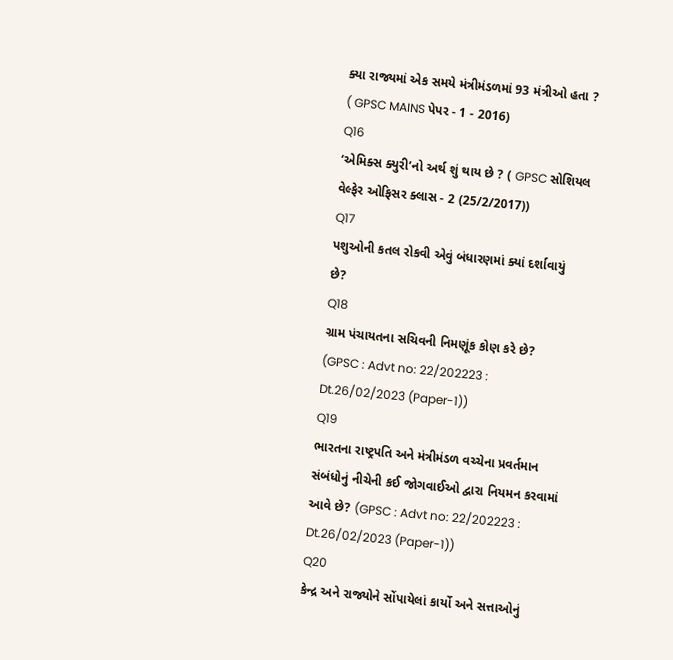ક્યા રાજ્યમાં એક સમયે મંત્રીમંડળમાં 93 મંત્રીઓ હતા ? ( GPSC MAINS પેપર - 1 - 2016)
Q16
‘એમિક્સ ક્યુરી’નો અર્થ શું થાય છે ? ( GPSC સોશિયલ વેલ્ફેર ઓફિસર ક્લાસ - 2 (25/2/2017))
Q17
પશુઓની કતલ રોકવી એવું બંધારણમાં ક્યાં દર્શાવાયું છે?
Q18
ગ્રામ પંચાયતના સચિવની નિમણૂંક કોણ કરે છે? (GPSC : Advt no: 22/202223 : Dt.26/02/2023 (Paper-1))
Q19
ભારતના રાષ્ટ્રપતિ અને મંત્રીમંડળ વચ્ચેના પ્રવર્તમાન સંબંધોનું નીચેની કઈ જોગવાઈઓ દ્વારા નિયમન કરવામાં આવે છે? (GPSC : Advt no: 22/202223 : Dt.26/02/2023 (Paper-1))
Q20
કેન્દ્ર અને રાજ્યોને સોંપાયેલાં કાર્યો અને સત્તાઓનું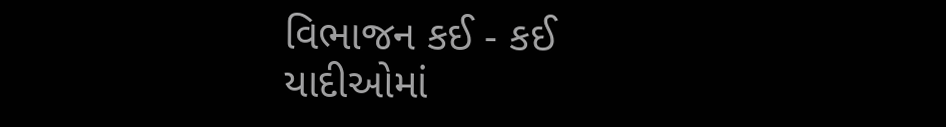વિભાજન કઈ - કઈ યાદીઓમાં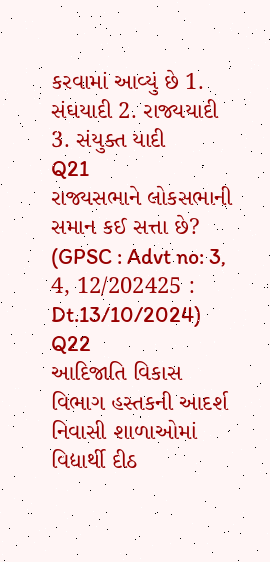કરવામાં આવ્યું છે 1. સંઘયાદી 2. રાજ્યયાદી 3. સંયુક્ત યાદી
Q21
રાજ્યસભાને લોકસભાની સમાન કઈ સત્તા છે? (GPSC : Advt no: 3, 4, 12/202425 : Dt.13/10/2024)
Q22
આદિજાતિ વિકાસ વિભાગ હસ્તકની આદર્શ નિવાસી શાળાઓમાં વિદ્યાર્થી દીઠ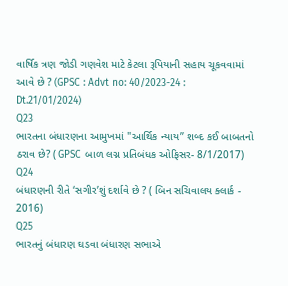વાર્ષિક ત્રણ જોડી ગણવેશ માટે કેટલા રૂપિયાની સહાય ચૂકવવામાં આવે છે ? (GPSC : Advt no: 40/2023-24 : Dt.21/01/2024)
Q23
ભારતના બંધારણના આમુખમાં "આર્થિક ન્યાય’’ શબ્દ કઈ બાબતનો ઠરાવ છે? ( GPSC બાળ લગ્ન પ્રતિબંધક ઓફિસર- 8/1/2017)
Q24
બંધારણની રીતે ‘સગીર’શું દર્શાવે છે ? ( બિન સચિવાલય ક્લાર્ક - 2016)
Q25
ભારતનું બંધારણ ઘડવા બંધારણ સભાએ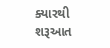ક્યારથી શરૂઆત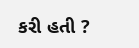કરી હતી ?